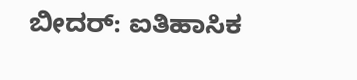ಬೀದರ್: ಐತಿಹಾಸಿಕ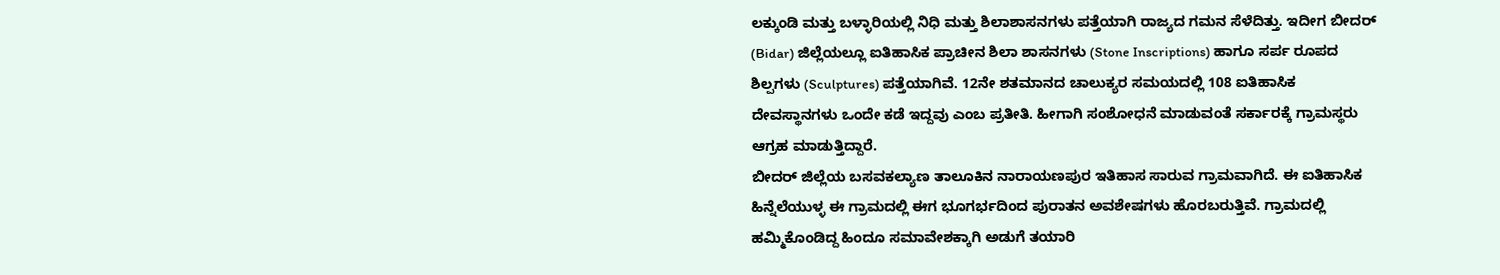ಲಕ್ಕುಂಡಿ ಮತ್ತು ಬಳ್ಳಾರಿಯಲ್ಲಿ ನಿಧಿ ಮತ್ತು ಶಿಲಾಶಾಸನಗಳು ಪತ್ತೆಯಾಗಿ ರಾಜ್ಯದ ಗಮನ ಸೆಳೆದಿತ್ತು. ಇದೀಗ ಬೀದರ್ (Bidar) ಜಿಲ್ಲೆಯಲ್ಲೂ ಐತಿಹಾಸಿಕ ಪ್ರಾಚೀನ ಶಿಲಾ ಶಾಸನಗಳು (Stone Inscriptions) ಹಾಗೂ ಸರ್ಪ ರೂಪದ ಶಿಲ್ಪಗಳು (Sculptures) ಪತ್ತೆಯಾಗಿವೆ. 12ನೇ ಶತಮಾನದ ಚಾಲುಕ್ಯರ ಸಮಯದಲ್ಲಿ 108 ಐತಿಹಾಸಿಕ ದೇವಸ್ಥಾನಗಳು ಒಂದೇ ಕಡೆ ಇದ್ದವು ಎಂಬ ಪ್ರತೀತಿ. ಹೀಗಾಗಿ ಸಂಶೋಧನೆ ಮಾಡುವಂತೆ ಸರ್ಕಾರಕ್ಕೆ ಗ್ರಾಮಸ್ಥರು ಆಗ್ರಹ ಮಾಡುತ್ತಿದ್ದಾರೆ.
ಬೀದರ್ ಜಿಲ್ಲೆಯ ಬಸವಕಲ್ಯಾಣ ತಾಲೂಕಿನ ನಾರಾಯಣಪುರ ಇತಿಹಾಸ ಸಾರುವ ಗ್ರಾಮವಾಗಿದೆ. ಈ ಐತಿಹಾಸಿಕ ಹಿನ್ನೆಲೆಯುಳ್ಳ ಈ ಗ್ರಾಮದಲ್ಲಿ ಈಗ ಭೂಗರ್ಭದಿಂದ ಪುರಾತನ ಅವಶೇಷಗಳು ಹೊರಬರುತ್ತಿವೆ. ಗ್ರಾಮದಲ್ಲಿ ಹಮ್ಮಿಕೊಂಡಿದ್ದ ಹಿಂದೂ ಸಮಾವೇಶಕ್ಕಾಗಿ ಅಡುಗೆ ತಯಾರಿ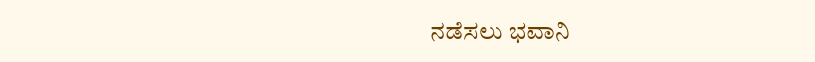ನಡೆಸಲು ಭವಾನಿ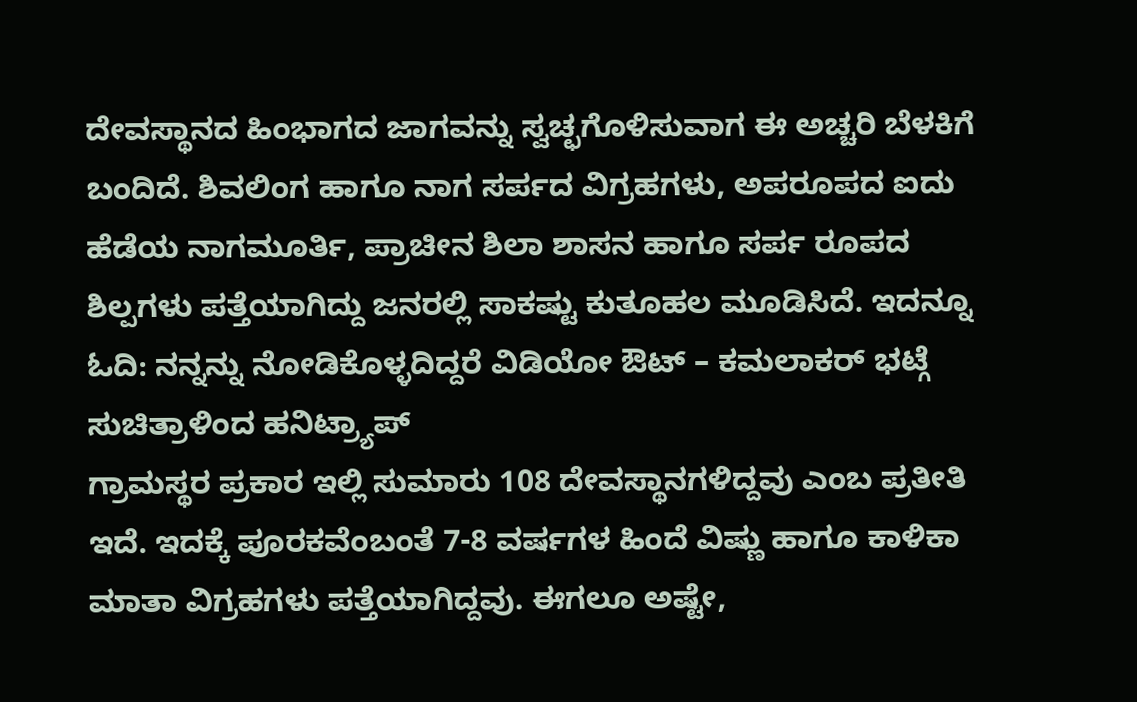ದೇವಸ್ಥಾನದ ಹಿಂಭಾಗದ ಜಾಗವನ್ನು ಸ್ವಚ್ಛಗೊಳಿಸುವಾಗ ಈ ಅಚ್ಚರಿ ಬೆಳಕಿಗೆ ಬಂದಿದೆ. ಶಿವಲಿಂಗ ಹಾಗೂ ನಾಗ ಸರ್ಪದ ವಿಗ್ರಹಗಳು, ಅಪರೂಪದ ಐದು ಹೆಡೆಯ ನಾಗಮೂರ್ತಿ, ಪ್ರಾಚೀನ ಶಿಲಾ ಶಾಸನ ಹಾಗೂ ಸರ್ಪ ರೂಪದ ಶಿಲ್ಪಗಳು ಪತ್ತೆಯಾಗಿದ್ದು ಜನರಲ್ಲಿ ಸಾಕಷ್ಟು ಕುತೂಹಲ ಮೂಡಿಸಿದೆ. ಇದನ್ನೂ ಓದಿ: ನನ್ನನ್ನು ನೋಡಿಕೊಳ್ಳದಿದ್ದರೆ ವಿಡಿಯೋ ಔಟ್ – ಕಮಲಾಕರ್ ಭಟ್ಗೆ ಸುಚಿತ್ರಾಳಿಂದ ಹನಿಟ್ರ್ಯಾಪ್
ಗ್ರಾಮಸ್ಥರ ಪ್ರಕಾರ ಇಲ್ಲಿ ಸುಮಾರು 108 ದೇವಸ್ಥಾನಗಳಿದ್ದವು ಎಂಬ ಪ್ರತೀತಿ ಇದೆ. ಇದಕ್ಕೆ ಪೂರಕವೆಂಬಂತೆ 7-8 ವರ್ಷಗಳ ಹಿಂದೆ ವಿಷ್ಣು ಹಾಗೂ ಕಾಳಿಕಾ ಮಾತಾ ವಿಗ್ರಹಗಳು ಪತ್ತೆಯಾಗಿದ್ದವು. ಈಗಲೂ ಅಷ್ಟೇ,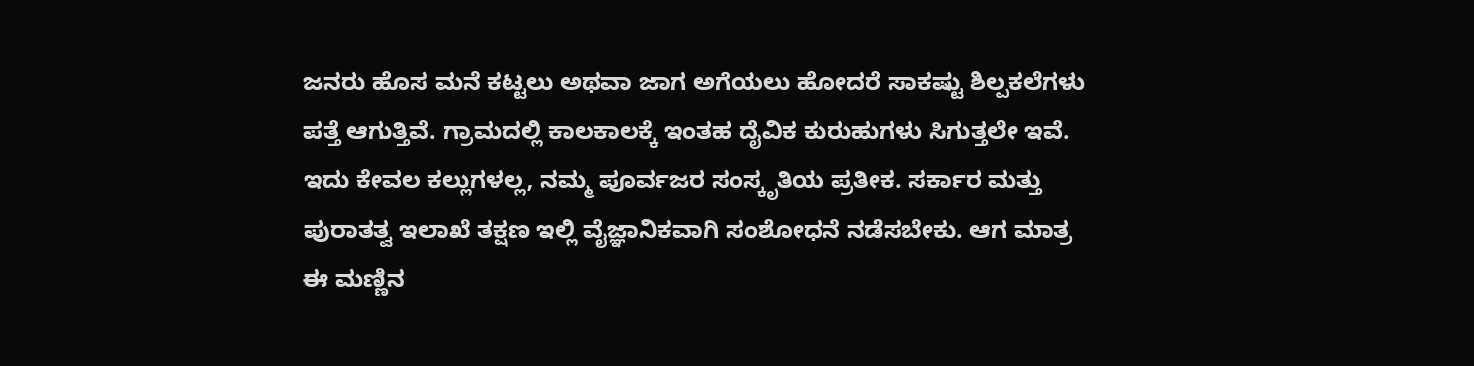ಜನರು ಹೊಸ ಮನೆ ಕಟ್ಟಲು ಅಥವಾ ಜಾಗ ಅಗೆಯಲು ಹೋದರೆ ಸಾಕಷ್ಟು ಶಿಲ್ಪಕಲೆಗಳು ಪತ್ತೆ ಆಗುತ್ತಿವೆ. ಗ್ರಾಮದಲ್ಲಿ ಕಾಲಕಾಲಕ್ಕೆ ಇಂತಹ ದೈವಿಕ ಕುರುಹುಗಳು ಸಿಗುತ್ತಲೇ ಇವೆ. ಇದು ಕೇವಲ ಕಲ್ಲುಗಳಲ್ಲ, ನಮ್ಮ ಪೂರ್ವಜರ ಸಂಸ್ಕೃತಿಯ ಪ್ರತೀಕ. ಸರ್ಕಾರ ಮತ್ತು ಪುರಾತತ್ವ ಇಲಾಖೆ ತಕ್ಷಣ ಇಲ್ಲಿ ವೈಜ್ಞಾನಿಕವಾಗಿ ಸಂಶೋಧನೆ ನಡೆಸಬೇಕು. ಆಗ ಮಾತ್ರ ಈ ಮಣ್ಣಿನ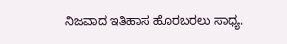ನಿಜವಾದ ಇತಿಹಾಸ ಹೊರಬರಲು ಸಾಧ್ಯ.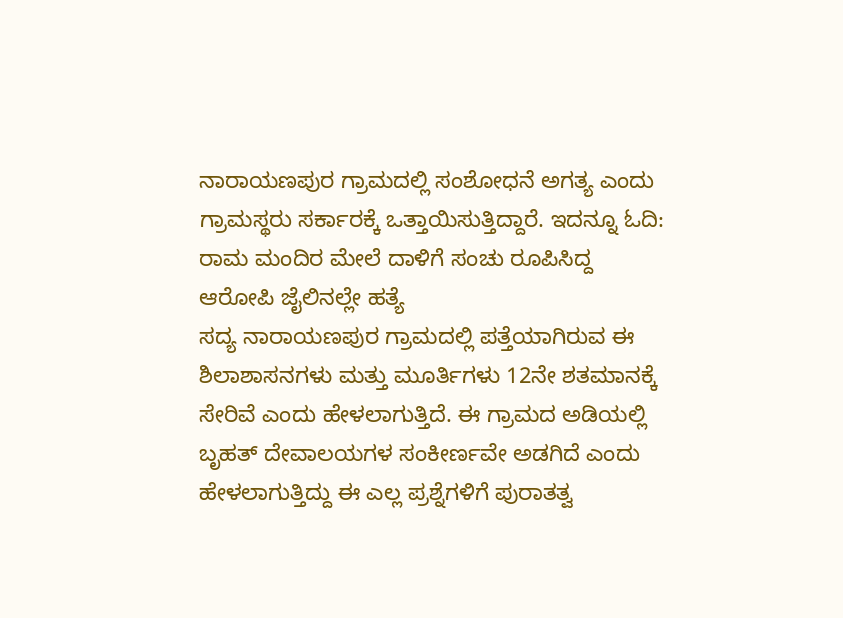ನಾರಾಯಣಪುರ ಗ್ರಾಮದಲ್ಲಿ ಸಂಶೋಧನೆ ಅಗತ್ಯ ಎಂದು ಗ್ರಾಮಸ್ಥರು ಸರ್ಕಾರಕ್ಕೆ ಒತ್ತಾಯಿಸುತ್ತಿದ್ದಾರೆ. ಇದನ್ನೂ ಓದಿ: ರಾಮ ಮಂದಿರ ಮೇಲೆ ದಾಳಿಗೆ ಸಂಚು ರೂಪಿಸಿದ್ದ ಆರೋಪಿ ಜೈಲಿನಲ್ಲೇ ಹತ್ಯೆ
ಸದ್ಯ ನಾರಾಯಣಪುರ ಗ್ರಾಮದಲ್ಲಿ ಪತ್ತೆಯಾಗಿರುವ ಈ ಶಿಲಾಶಾಸನಗಳು ಮತ್ತು ಮೂರ್ತಿಗಳು 12ನೇ ಶತಮಾನಕ್ಕೆ ಸೇರಿವೆ ಎಂದು ಹೇಳಲಾಗುತ್ತಿದೆ. ಈ ಗ್ರಾಮದ ಅಡಿಯಲ್ಲಿ ಬೃಹತ್ ದೇವಾಲಯಗಳ ಸಂಕೀರ್ಣವೇ ಅಡಗಿದೆ ಎಂದು ಹೇಳಲಾಗುತ್ತಿದ್ದು ಈ ಎಲ್ಲ ಪ್ರಶ್ನೆಗಳಿಗೆ ಪುರಾತತ್ವ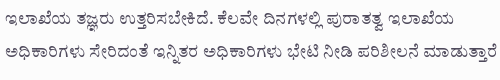ಇಲಾಖೆಯ ತಜ್ಞರು ಉತ್ತರಿಸಬೇಕಿದೆ. ಕೆಲವೇ ದಿನಗಳಲ್ಲಿ ಪುರಾತತ್ವ ಇಲಾಖೆಯ ಅಧಿಕಾರಿಗಳು ಸೇರಿದಂತೆ ಇನ್ನಿತರ ಅಧಿಕಾರಿಗಳು ಭೇಟಿ ನೀಡಿ ಪರಿಶೀಲನೆ ಮಾಡುತ್ತಾರೆ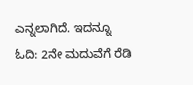ಎನ್ನಲಾಗಿದೆ. ಇದನ್ನೂ ಓದಿ: 2ನೇ ಮದುವೆಗೆ ರೆಡಿ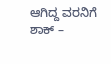ಆಗಿದ್ದ ವರನಿಗೆ ಶಾಕ್ –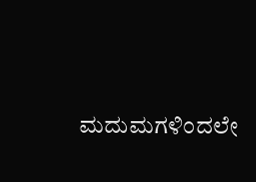ಮದುಮಗಳಿಂದಲೇ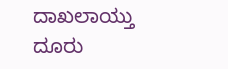ದಾಖಲಾಯ್ತು ದೂರು